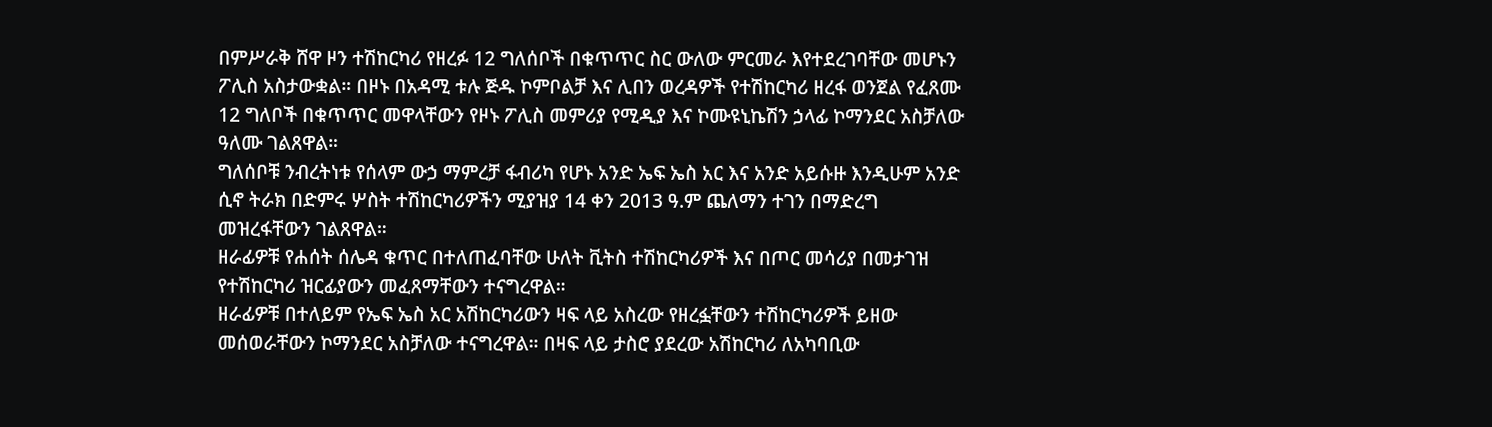በምሥራቅ ሸዋ ዞን ተሽከርካሪ የዘረፉ 12 ግለሰቦች በቁጥጥር ስር ውለው ምርመራ እየተደረገባቸው መሆኑን ፖሊስ አስታውቋል። በዞኑ በአዳሚ ቱሉ ጅዱ ኮምቦልቻ እና ሊበን ወረዳዎች የተሽከርካሪ ዘረፋ ወንጀል የፈጸሙ 12 ግለቦች በቁጥጥር መዋላቸውን የዞኑ ፖሊስ መምሪያ የሚዲያ እና ኮሙዩኒኬሽን ኃላፊ ኮማንደር አስቻለው ዓለሙ ገልጸዋል።
ግለሰቦቹ ንብረትነቱ የሰላም ውኃ ማምረቻ ፋብሪካ የሆኑ አንድ ኤፍ ኤስ አር እና አንድ አይሱዙ እንዲሁም አንድ ሲኖ ትራክ በድምሩ ሦስት ተሽከርካሪዎችን ሚያዝያ 14 ቀን 2013 ዓ.ም ጨለማን ተገን በማድረግ መዝረፋቸውን ገልጸዋል።
ዘራፊዎቹ የሐሰት ሰሌዳ ቁጥር በተለጠፈባቸው ሁለት ቪትስ ተሽከርካሪዎች እና በጦር መሳሪያ በመታገዝ የተሽከርካሪ ዝርፊያውን መፈጸማቸውን ተናግረዋል።
ዘራፊዎቹ በተለይም የኤፍ ኤስ አር አሽከርካሪውን ዛፍ ላይ አስረው የዘረፏቸውን ተሽከርካሪዎች ይዘው መሰወራቸውን ኮማንደር አስቻለው ተናግረዋል። በዛፍ ላይ ታስሮ ያደረው አሽከርካሪ ለአካባቢው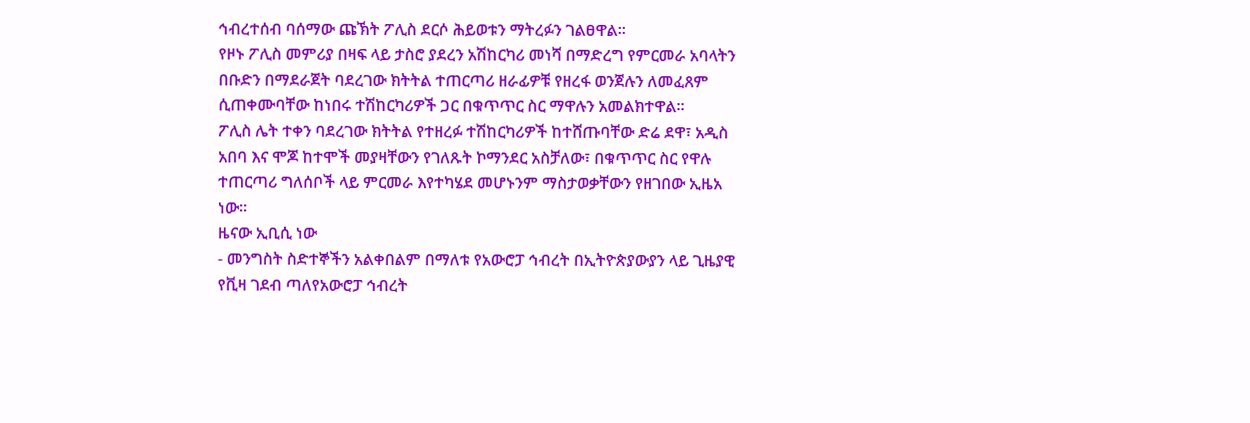ኅብረተሰብ ባሰማው ጩኽት ፖሊስ ደርሶ ሕይወቱን ማትረፉን ገልፀዋል።
የዞኑ ፖሊስ መምሪያ በዛፍ ላይ ታስሮ ያደረን አሽከርካሪ መነሻ በማድረግ የምርመራ አባላትን በቡድን በማደራጀት ባደረገው ክትትል ተጠርጣሪ ዘራፊዎቹ የዘረፋ ወንጀሉን ለመፈጸም ሲጠቀሙባቸው ከነበሩ ተሽከርካሪዎች ጋር በቁጥጥር ስር ማዋሉን አመልክተዋል።
ፖሊስ ሌት ተቀን ባደረገው ክትትል የተዘረፉ ተሽከርካሪዎች ከተሸጡባቸው ድሬ ደዋ፣ አዲስ አበባ እና ሞጆ ከተሞች መያዛቸውን የገለጹት ኮማንደር አስቻለው፣ በቁጥጥር ስር የዋሉ ተጠርጣሪ ግለሰቦች ላይ ምርመራ እየተካሄደ መሆኑንም ማስታወቃቸውን የዘገበው ኢዜአ ነው።
ዜናው ኢቢሲ ነው
- መንግስት ስድተኞችን አልቀበልም በማለቱ የአውሮፓ ኅብረት በኢትዮጵያውያን ላይ ጊዜያዊ የቪዛ ገደብ ጣለየአውሮፓ ኅብረት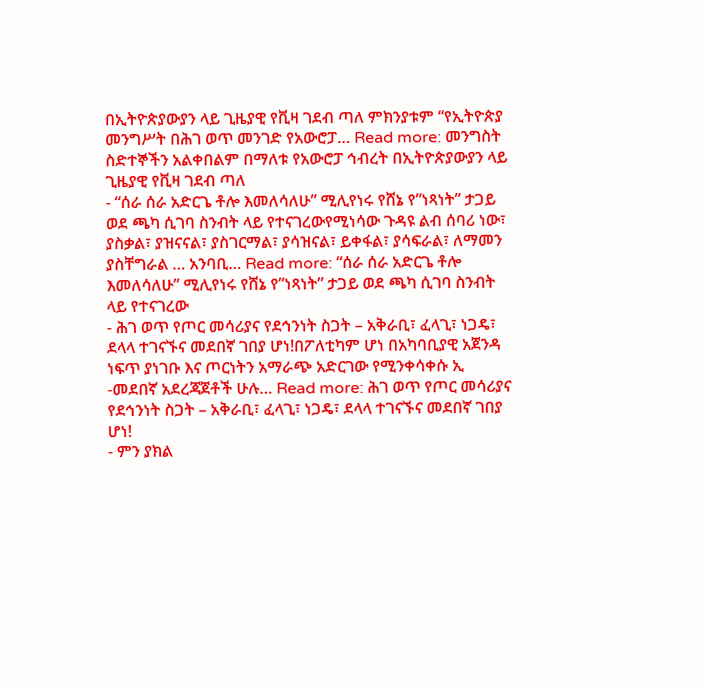በኢትዮጵያውያን ላይ ጊዜያዊ የቪዛ ገደብ ጣለ ምክንያቱም “የኢትዮጵያ መንግሥት በሕገ ወጥ መንገድ የአውሮፓ… Read more: መንግስት ስድተኞችን አልቀበልም በማለቱ የአውሮፓ ኅብረት በኢትዮጵያውያን ላይ ጊዜያዊ የቪዛ ገደብ ጣለ
- “ሰራ ሰራ አድርጌ ቶሎ እመለሳለሁ” ሚሊየነሩ የሸኔ የ”ነጻነት” ታጋይ ወደ ጫካ ሲገባ ስንብት ላይ የተናገረውየሚነሳው ጉዳዩ ልብ ሰባሪ ነው፣ ያስቃል፣ ያዝናናል፣ ያስገርማል፣ ያሳዝናል፣ ይቀፋል፣ ያሳፍራል፣ ለማመን ያስቸግራል … አንባቢ… Read more: “ሰራ ሰራ አድርጌ ቶሎ እመለሳለሁ” ሚሊየነሩ የሸኔ የ”ነጻነት” ታጋይ ወደ ጫካ ሲገባ ስንብት ላይ የተናገረው
- ሕገ ወጥ የጦር መሳሪያና የደኅንነት ስጋት – አቅራቢ፣ ፈላጊ፣ ነጋዴ፣ ደላላ ተገናኙና መደበኛ ገበያ ሆነ!በፖለቲካም ሆነ በአካባቢያዊ አጀንዳ ነፍጥ ያነገቡ እና ጦርነትን አማራጭ አድርገው የሚንቀሳቀሱ ኢ -መደበኛ አደረጃጀቶች ሁሉ… Read more: ሕገ ወጥ የጦር መሳሪያና የደኅንነት ስጋት – አቅራቢ፣ ፈላጊ፣ ነጋዴ፣ ደላላ ተገናኙና መደበኛ ገበያ ሆነ!
- ምን ያክል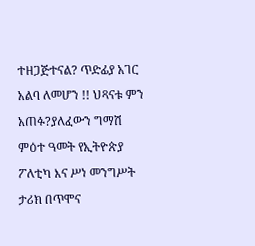ተዘጋጅተናል? ጥድፊያ አገር አልባ ለመሆን !! ህጻናቱ ምን አጠፉ?ያለፈውን ግማሽ ምዕተ ዓመት የኢትዮጵያ ፖለቲካ እና ሥነ መንግሥት ታሪክ በጥሞና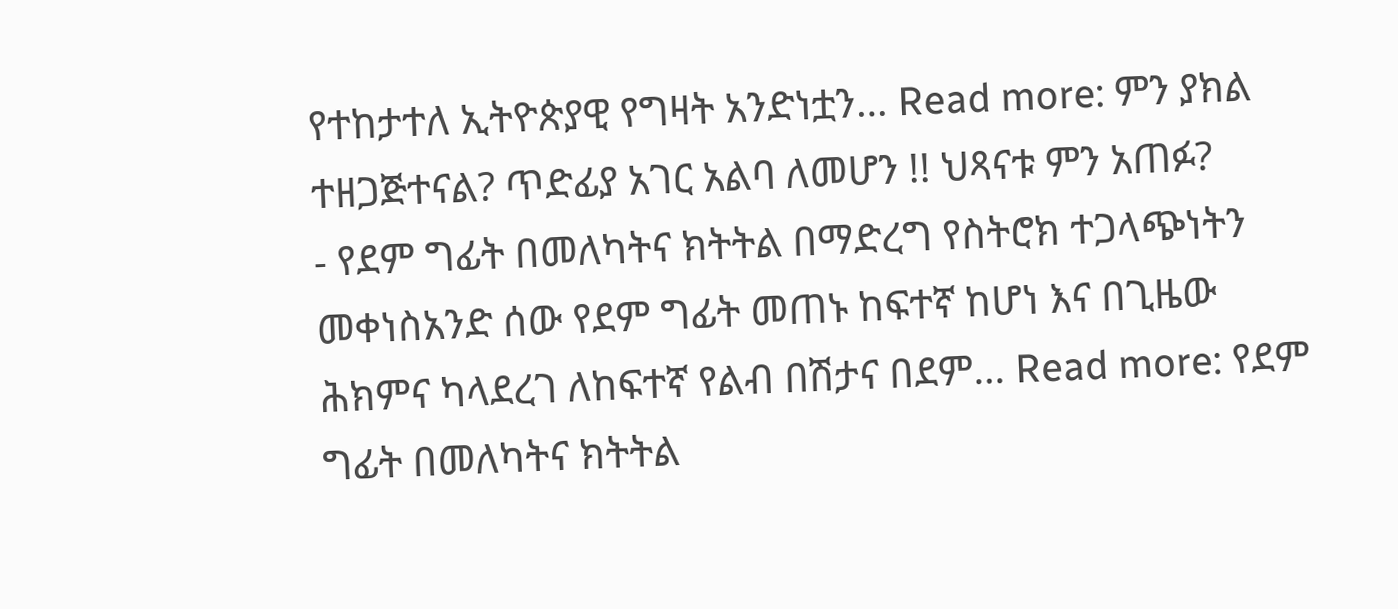የተከታተለ ኢትዮጵያዊ የግዛት አንድነቷን… Read more: ምን ያክል ተዘጋጅተናል? ጥድፊያ አገር አልባ ለመሆን !! ህጻናቱ ምን አጠፉ?
- የደም ግፊት በመለካትና ክትትል በማድረግ የስትሮክ ተጋላጭነትን መቀነስአንድ ሰው የደም ግፊት መጠኑ ከፍተኛ ከሆነ እና በጊዜው ሕክምና ካላደረገ ለከፍተኛ የልብ በሽታና በደም… Read more: የደም ግፊት በመለካትና ክትትል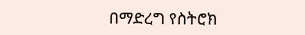በማድረግ የስትሮክ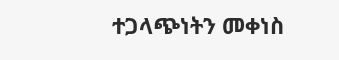ተጋላጭነትን መቀነስ